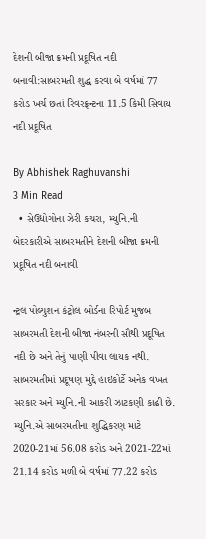દેશની બીજા ક્રમની પ્રદૂષિત નદી બનાવી:સાબરમતી શુદ્ધ કરવા બે વર્ષમાં 77 કરોડ ખર્ચ છતાં રિવરફ્રન્ટના 11.5 કિમી સિવાય નદી પ્રદૂષિત

By Abhishek Raghuvanshi
3 Min Read
  • સેઉદ્યોગોના ઝેરી કચરા, મ્યુનિ.ની બેદરકારીએ સાબરમતીને દેશની બીજા ક્રમની પ્રદૂષિત નદી બનાવી

ન્ટ્રલ પોલ્યુશન કંટ્રોલ બોર્ડના રિપોર્ટ મુજબ સાબરમતી દેશની બીજા નંબરની સૌથી પ્રદૂષિત નદી છે અને તેનું પાણી પીવા લાયક નથી. સાબરમતીમાં પ્રદૂષણ મુદ્દે હાઇકોર્ટે અનેક વખત સરકાર અને મ્યુનિ.ની આકરી ઝાટકણી કાઢી છે. મ્યુનિ.એ સાબરમતીના શુદ્ધિકરણ માટે 2020-21માં 56.08 કરોડ અને 2021-22માં 21.14 કરોડ મળી બે વર્ષમાં 77.22 કરોડ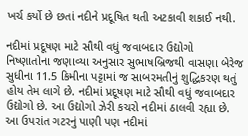ખર્ચ કર્યો છે છતાં નદીને પ્રદૂષિત થતી અટકાવી શકાઈ નથી.

નદીમાં પ્રદૂષણ માટે સૌથી વધું જવાબદાર ઉદ્યોગો
નિષ્ણાતોના જણાવ્યા અનુસાર સુભાષબ્રિજથી વાસણા બેરેજ સુધીના 11.5 કિમીના પટ્ટામાં જ સાબરમતીનું શુદ્ધિકરણ થતું હોય તેમ લાગે છે. નદીમાં પ્રદૂષણ માટે સૌથી વધું જવાબદાર ઉદ્યોગો છે. આ ઉદ્યોગો ઝેરી કચરો નદીમાં ઠાલવી રહ્યા છે. આ ઉપરાંત ગટરનું પાણી પણ નદીમાં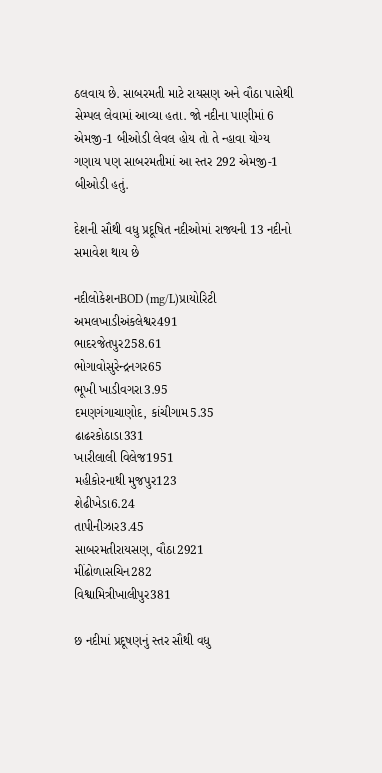ઠલવાય છે. સાબરમતી માટે રાયસણ અને વૌઠા પાસેથી સેમ્પલ લેવામાં આવ્યા હતા. જો નદીના પાણીમાં 6 એમજી-1 બીઓડી લેવલ હોય તો તે ન્હાવા યોગ્ય ગણાય પણ સાબરમતીમાં આ સ્તર 292 એમજી-1 બીઓડી હતું.

દેશની સૌથી વધુ પ્રદૂષિત નદીઓમાં રાજ્યની 13 નદીનો સમાવેશ થાય છે

નદીલોકેશનBOD (mg/L)પ્રાયોરિટી
અમલખાડીઅંકલેશ્વર491
ભાદરજેતપુર258.61
ભોગાવોસુરેન્દ્રનગર65
ભૂખી ખાડીવગરા3.95
દમણગંગાચાણોદ, કાંચીગામ5.35
ઢાઢરકોઠાડા331
ખારીલાલી વિલેજ1951
મહીકોરનાથી મુજપુર123
શેઢીખેડા6.24
તાપીનીઝાર3.45
સાબરમતીરાયસણ, વૌઠા2921
મીંઢોળાસચિન282
વિશ્વામિત્રીખાલીપુર381

છ નદીમાં પ્રદૂષણનું સ્તર સૌથી વધુ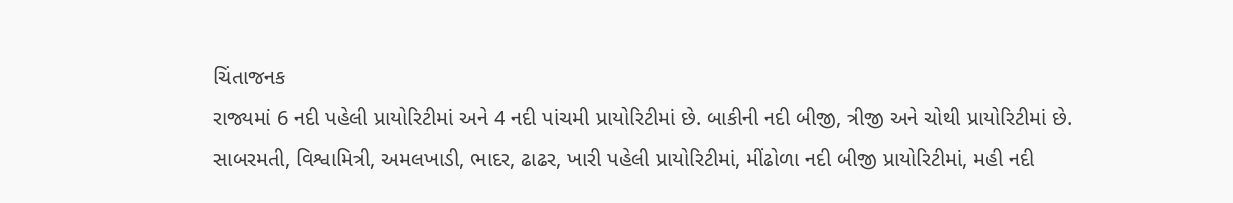ચિંતાજનક
રાજ્યમાં 6 નદી પહેલી પ્રાયોરિટીમાં અને 4 નદી પાંચમી પ્રાયોરિટીમાં છે. બાકીની નદી બીજી, ત્રીજી અને ચોથી પ્રાયોરિટીમાં છે. સાબરમતી, વિશ્વામિત્રી, અમલખાડી, ભાદર, ઢાઢર, ખારી પહેલી પ્રાયોરિટીમાં, મીંઢોળા નદી બીજી પ્રાયોરિટીમાં, મહી નદી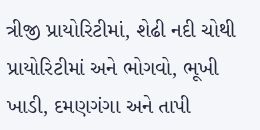ત્રીજી પ્રાયોરિટીમાં, શેઢી નદી ચોથી પ્રાયોરિટીમાં અને ભોગવો, ભૂખી ખાડી, દમણગંગા અને તાપી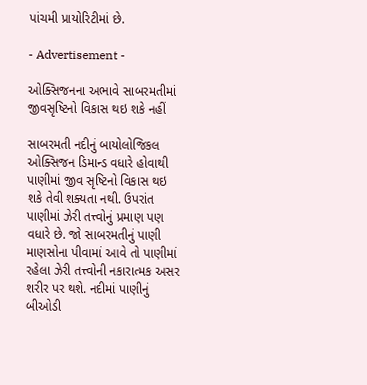પાંચમી પ્રાયોરિટીમાં છે.

- Advertisement -

ઓક્સિજનના અભાવે સાબરમતીમાં જીવસૃષ્ટિનો વિકાસ થઇ શકે નહીં

સાબરમતી નદીનું બાયોલોજિકલ ઓક્સિજન ડિમાન્ડ વધારે હોવાથી પાણીમાં જીવ સૃષ્ટિનો વિકાસ થઇ શકે તેવી શક્યતા નથી. ઉપરાંત પાણીમાં ઝેરી તત્ત્વોનું પ્રમાણ પણ વધારે છે. જો સાબરમતીનું પાણી માણસોના પીવામાં આવે તો પાણીમાં રહેલા ઝેરી તત્ત્વોની નકારાત્મક અસર શરીર પર થશે. નદીમાં પાણીનું બીઓડી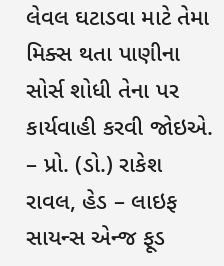લેવલ ઘટાડવા માટે તેમા મિક્સ થતા પાણીના સોર્સ શોધી તેના પર કાર્યવાહી કરવી જોઇએ. – પ્રો. (ડો.) રાકેશ રાવલ, હેડ – લાઇફ સાયન્સ એન્જ ફૂડ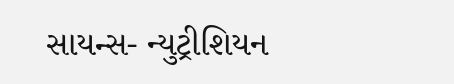સાયન્સ- ન્યુટ્રીશિયન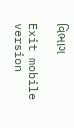વિભાગ

Exit mobile version